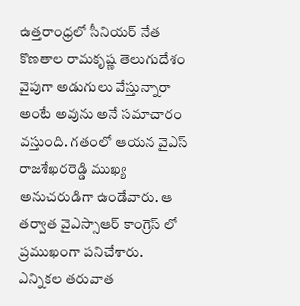ఉత్తరాంధ్రలో సీనియర్ నేత కొణతాల రామకృష్ణ తెలుగుదేశం వైపుగా అడుగులు వేస్తున్నారా అంటే అవును అనే సమాచారం వస్తుంది. గతంలో ఆయన వైఎస్ రాజశేఖరరెడ్డి ముఖ్య అనుచరుడిగా ఉండేవారు. ఆ తర్వాత వైఎస్సాఆర్ కాంగ్రెస్ లో ప్రముఖంగా పనిచేశారు. ఎన్నికల తరువాత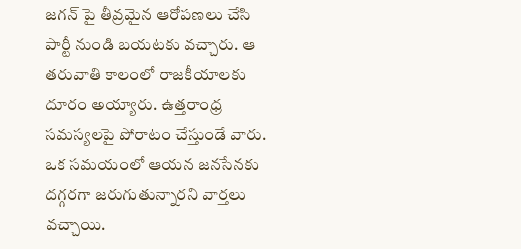జగన్ పై తీవ్రమైన ఆరోపణలు చేసి పార్టీ నుండి బయటకు వచ్చారు. ఆ తరువాతి కాలంలో రాజకీయాలకు దూరం అయ్యారు. ఉత్తరాంధ్ర సమస్యలపై పోరాటం చేస్తుండే వారు. ఒక సమయంలో ఆయన జనసేనకు దగ్గరగా జరుగుతున్నారని వార్తలు వచ్చాయి.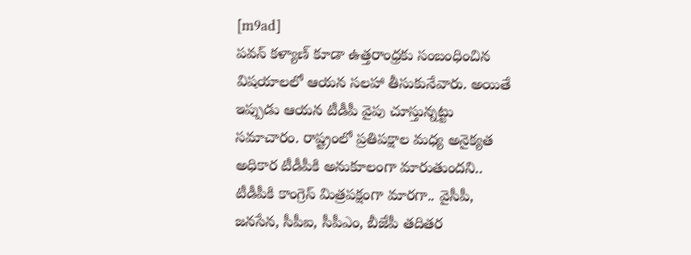[m9ad]
పవన్ కళ్యాణ్ కూడా ఉత్తరాంధ్రకు సంబంధించిన విషయాలలో ఆయన సలహా తీసుకునేవారు. అయితే ఇప్పుడు ఆయన టీడీపీ వైపు చూస్తున్నట్టు సమాచారం. రాష్ట్రంలో ప్రతిపక్షాల మధ్య అనైక్యత అధికార టీడీపీకి అనుకూలంగా మారుతుందని.. టీడీపీకి కాంగ్రెస్ మిత్రపక్షంగా మారగా.. వైసీపీ, జనసేన, సీపీఐ, సీపీఎం, బీజేపీ తదితర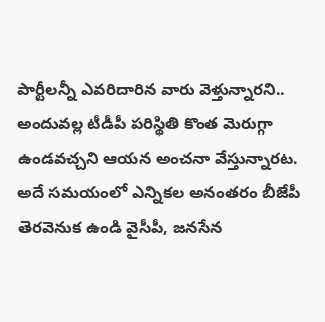పార్టీలన్నీ ఎవరిదారిన వారు వెళ్తున్నారని.. అందువల్ల టీడీపీ పరిస్థితి కొంత మెరుగ్గా ఉండవచ్చని ఆయన అంచనా వేస్తున్నారట. అదే సమయంలో ఎన్నికల అనంతరం బీజేపీ తెరవెనుక ఉండి వైసీపీ, జనసేన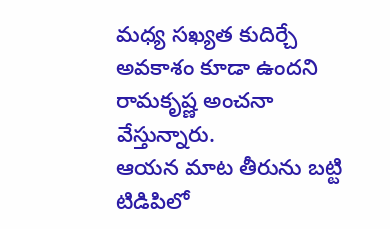మధ్య సఖ్యత కుదిర్చే అవకాశం కూడా ఉందని రామకృష్ణ అంచనా వేస్తున్నారు.
ఆయన మాట తీరును బట్టి టిడిపిలో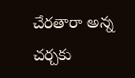చేరతారా అన్న చర్చకు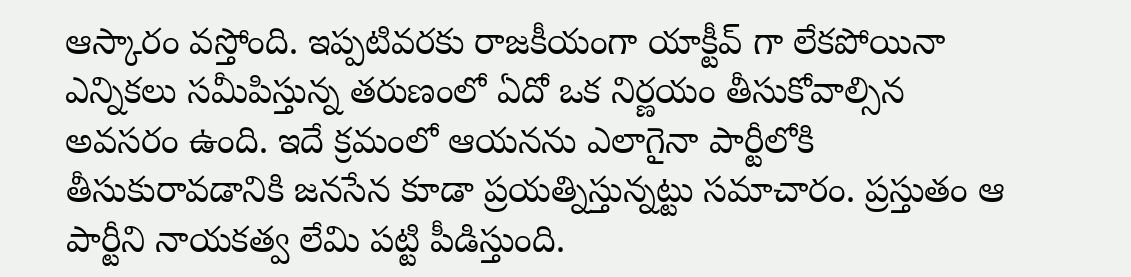ఆస్కారం వస్తోంది. ఇప్పటివరకు రాజకీయంగా యాక్టీవ్ గా లేకపోయినా ఎన్నికలు సమీపిస్తున్న తరుణంలో ఏదో ఒక నిర్ణయం తీసుకోవాల్సిన అవసరం ఉంది. ఇదే క్రమంలో ఆయనను ఎలాగైనా పార్టీలోకి తీసుకురావడానికి జనసేన కూడా ప్రయత్నిస్తున్నట్టు సమాచారం. ప్రస్తుతం ఆ పార్టీని నాయకత్వ లేమి పట్టి పీడిస్తుంది.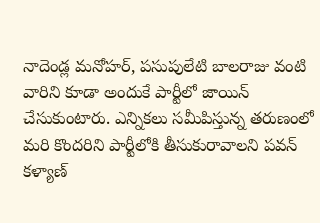నాదెండ్ల మనోహర్, పసుపులేటి బాలరాజు వంటి వారిని కూడా అందుకే పార్టీలో జాయిన్ చేసుకుంటారు. ఎన్నికలు సమీపిస్తున్న తరుణంలో మరి కొందరిని పార్టీలోకి తీసుకురావాలని పవన్ కళ్యాణ్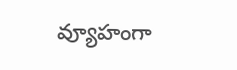వ్యూహంగా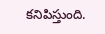కనిపిస్తుంది.